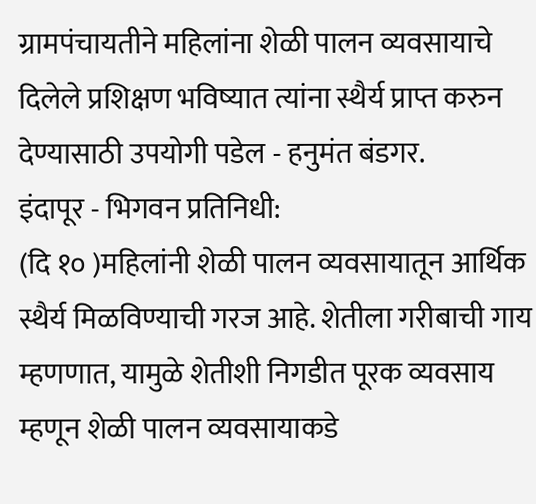ग्रामपंचायतीने महिलांना शेळी पालन व्यवसायाचे दिलेले प्रशिक्षण भविष्यात त्यांना स्थैर्य प्राप्त करुन देण्यासाठी उपयोगी पडेल - हनुमंत बंडगर.
इंदापूर - भिगवन प्रतिनिधी:
(दि १० )महिलांनी शेळी पालन व्यवसायातून आर्थिक स्थैर्य मिळविण्याची गरज आहे. शेतीला गरीबाची गाय म्हणणात, यामुळे शेतीशी निगडीत पूरक व्यवसाय म्हणून शेळी पालन व्यवसायाकडे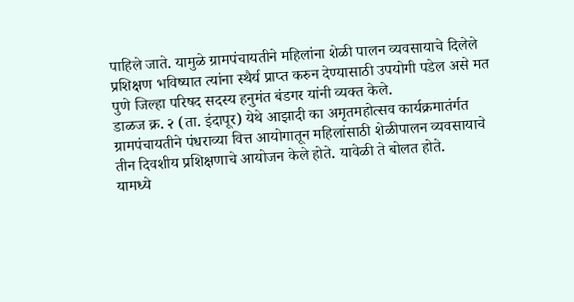पाहिले जाते. यामुळे ग्रामपंचायतीने महिलांना शेळी पालन व्यवसायाचे दिलेले प्रशिक्षण भविष्यात त्यांना स्थैर्य प्राप्त करुन देण्यासाठी उपयोगी पडेल असे मत पुणे जिल्हा परिषद सदस्य हनुमंत बंडगर यांनी व्यक्त केले.
डाळज क्र. २ (ता. इंदापूर) येथे आझादी का अमृतमहोत्सव कार्यक्रमातंर्गत ग्रामपंचायतीने पंधराव्या वित्त आयोगातून महिलांसाठी शेळीपालन व्यवसायाचे तीन दिवशीय प्रशिक्षणाचे आयोजन केले होते. यावेळी ते बोलत होते.
यामध्ये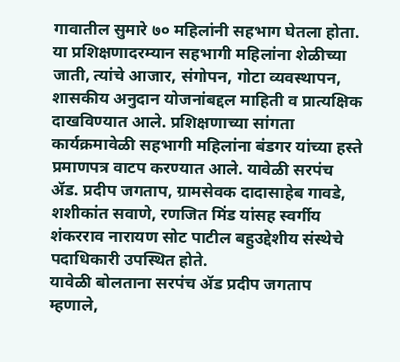गावातील सुमारे ७० महिलांनी सहभाग घेतला होता. या प्रशिक्षणादरम्यान सहभागी महिलांना शेळीच्या जाती, त्यांचे आजार, संगोपन, गोटा व्यवस्थापन, शासकीय अनुदान योजनांबद्दल माहिती व प्रात्यक्षिक दाखविण्यात आले. प्रशिक्षणाच्या सांगता कार्यक्रमावेळी सहभागी महिलांना बंडगर यांच्या हस्ते प्रमाणपत्र वाटप करण्यात आले. यावेळी सरपंच ॲड. प्रदीप जगताप, ग्रामसेवक दादासाहेब गावडे, शशीकांत सवाणे, रणजित मिंड यांसह स्वर्गीय शंकरराव नारायण सोट पाटील बहुउद्देशीय संस्थेचे पदाधिकारी उपस्थित होते.
यावेळी बोलताना सरपंच ॲड प्रदीप जगताप म्हणाले,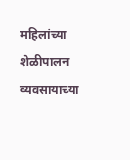महिलांच्या शेळीपालन व्यवसायाच्या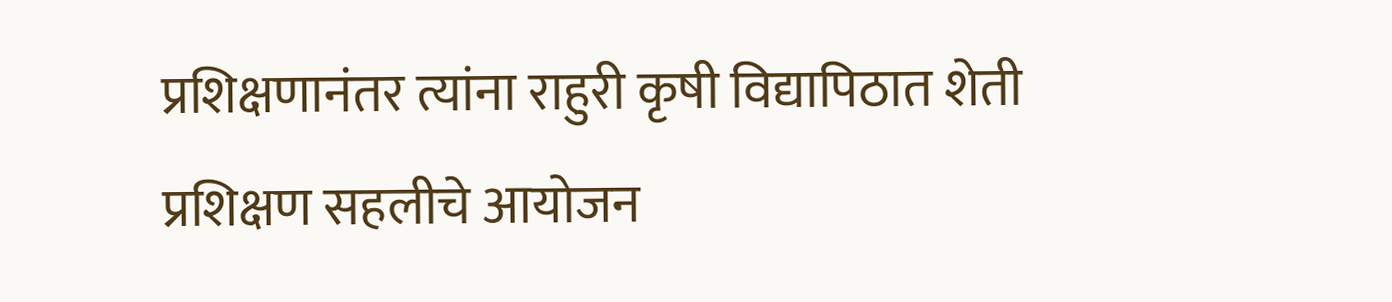प्रशिक्षणानंतर त्यांना राहुरी कृषी विद्यापिठात शेती प्रशिक्षण सहलीचे आयोजन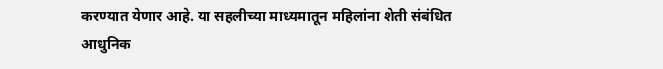करण्यात येणार आहे. या सहलीच्या माध्यमातून महिलांना शेती संबंधित आधुनिक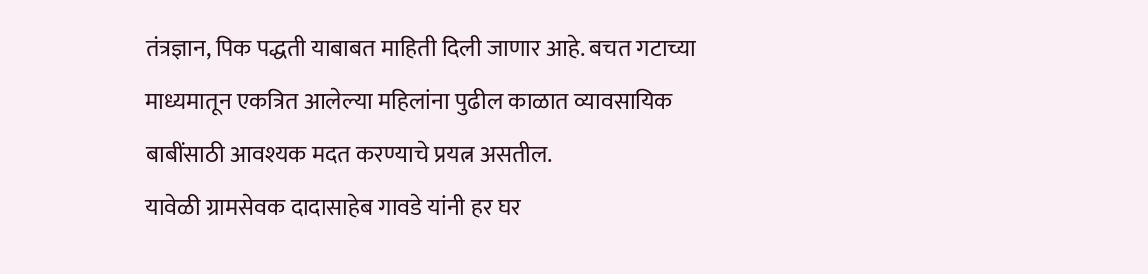तंत्रज्ञान, पिक पद्धती याबाबत माहिती दिली जाणार आहे. बचत गटाच्या माध्यमातून एकत्रित आलेल्या महिलांना पुढील काळात व्यावसायिक बाबींसाठी आवश्यक मदत करण्याचे प्रयत्न असतील.
यावेळी ग्रामसेवक दादासाहेब गावडे यांनी हर घर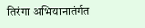तिरंगा अभियानातंर्गत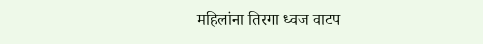महिलांना तिरगा ध्वज वाटप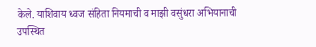केले. याशिवाय ध्वज संहिता नियमाची व माझी वसुंधरा अभियानाची उपस्थित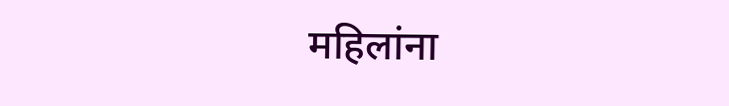महिलांना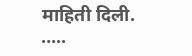माहिती दिली.
…..